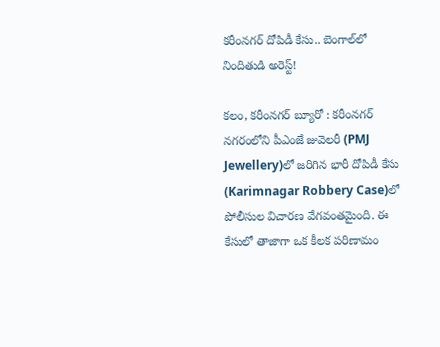కరీంనగర్ దోపిడీ కేసు.. బెంగాల్‌లో నిందితుడి అరెస్ట్!

కలం, కరీంనగర్ బ్యూరో : కరీంనగర్ నగరంలోని పీఎంజే జువెలరీ (PMJ Jewellery)లో జరిగిన భారీ దోపిడీ కేసు (Karimnagar Robbery Case)లో పోలీసుల విచారణ వేగవంతమైంది. ఈ కేసులో తాజాగా ఒక కీలక పరిణామం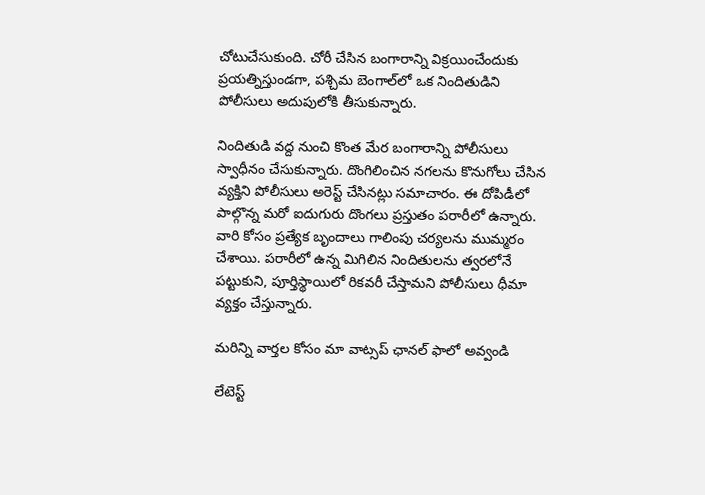చోటుచేసుకుంది. చోరీ చేసిన బంగారాన్ని విక్రయించేందుకు ప్రయత్నిస్తుండగా, పశ్చిమ బెంగాల్‌లో ఒక నిందితుడిని పోలీసులు అదుపులోకి తీసుకున్నారు.

నిందితుడి వద్ద నుంచి కొంత మేర బంగారాన్ని పోలీసులు స్వాధీనం చేసుకున్నారు. దొంగిలించిన నగలను కొనుగోలు చేసిన వ్యక్తిని పోలీసులు అరెస్ట్ చేసినట్లు సమాచారం. ఈ దోపిడీలో పాల్గొన్న మరో ఐదుగురు దొంగలు ప్రస్తుతం పరారీలో ఉన్నారు. వారి కోసం ప్రత్యేక బృందాలు గాలింపు చర్యలను ముమ్మరం చేశాయి. పరారీలో ఉన్న మిగిలిన నిందితులను త్వరలోనే పట్టుకుని, పూర్తిస్థాయిలో రికవరీ చేస్తామని పోలీసులు ధీమా వ్యక్తం చేస్తున్నారు.

మ‌రిన్ని వార్త‌ల కోసం మా వాట్స‌ప్ ఛాన‌ల్ ఫాలో అవ్వండి

లేటెస్ట్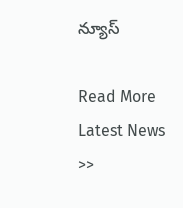న్యూస్‌

Read More Latest News >>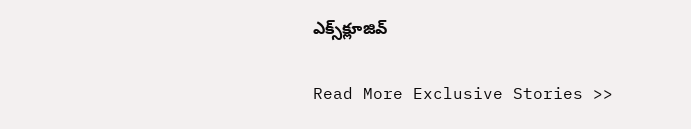ఎక్స్‌క్లూజివ్‌

Read More Exclusive Stories >>